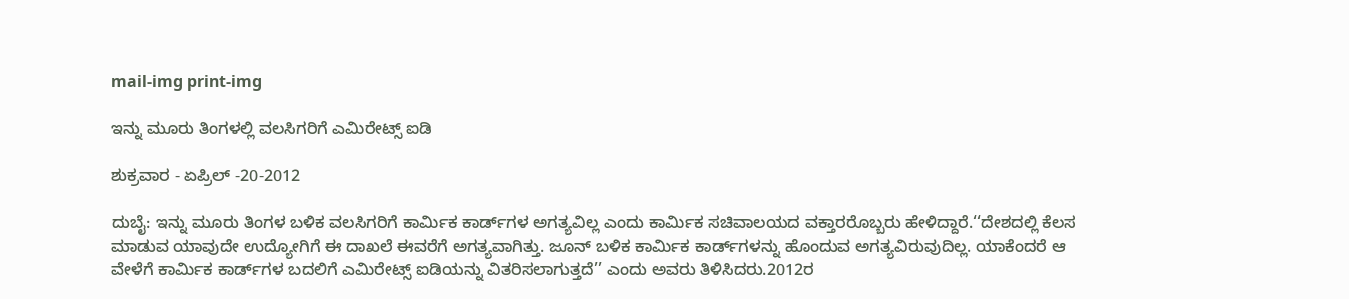mail-img print-img

ಇನ್ನು ಮೂರು ತಿಂಗಳಲ್ಲಿ ವಲಸಿಗರಿಗೆ ಎಮಿರೇಟ್ಸ್ ಐಡಿ

ಶುಕ್ರವಾರ - ಏಪ್ರಿಲ್ -20-2012

ದುಬೈ: ಇನ್ನು ಮೂರು ತಿಂಗಳ ಬಳಿಕ ವಲಸಿಗರಿಗೆ ಕಾರ್ಮಿಕ ಕಾರ್ಡ್‌ಗಳ ಅಗತ್ಯವಿಲ್ಲ ಎಂದು ಕಾರ್ಮಿಕ ಸಚಿವಾಲಯದ ವಕ್ತಾರರೊಬ್ಬರು ಹೇಳಿದ್ದಾರೆ.‘‘ದೇಶದಲ್ಲಿ ಕೆಲಸ ಮಾಡುವ ಯಾವುದೇ ಉದ್ಯೋಗಿಗೆ ಈ ದಾಖಲೆ ಈವರೆಗೆ ಅಗತ್ಯವಾಗಿತ್ತು. ಜೂನ್ ಬಳಿಕ ಕಾರ್ಮಿಕ ಕಾರ್ಡ್‌ಗಳನ್ನು ಹೊಂದುವ ಅಗತ್ಯವಿರುವುದಿಲ್ಲ. ಯಾಕೆಂದರೆ ಆ ವೇಳೆಗೆ ಕಾರ್ಮಿಕ ಕಾರ್ಡ್‌ಗಳ ಬದಲಿಗೆ ಎಮಿರೇಟ್ಸ್ ಐಡಿಯನ್ನು ವಿತರಿಸಲಾಗುತ್ತದೆ’’ ಎಂದು ಅವರು ತಿಳಿಸಿದರು.2012ರ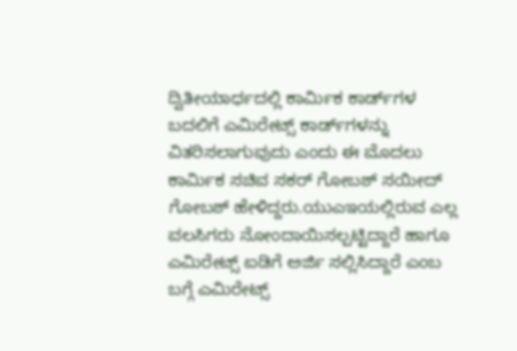ದ್ವಿತೀಯಾರ್ಧದಲ್ಲಿ ಕಾರ್ಮಿಕ ಕಾರ್ಡ್‌ಗಳ ಬದಲಿಗೆ ಎಮಿರೇಟ್ಸ್ ಕಾರ್ಡ್‌ಗಳನ್ನು ವಿತರಿಸಲಾಗುವುದು ಎಂದು ಈ ಮೊದಲು ಕಾರ್ಮಿಕ ಸಚಿವ ಸಕರ್ ಗೋಬಶ್ ಸಯೀದ್ ಗೋಬಶ್ ಹೇಳಿದ್ದರು.ಯುಎಇಯಲ್ಲಿರುವ ಎಲ್ಲ ವಲಸಿಗರು ನೋಂದಾಯಿಸಲ್ಪಟ್ಟಿದ್ದಾರೆ ಹಾಗೂ ಎಮಿರೇಟ್ಸ್ ಐಡಿಗೆ ಅರ್ಜಿ ಸಲ್ಲಿಸಿದ್ದಾರೆ ಎಂಬ ಬಗ್ಗೆ ಎಮಿರೇಟ್ಸ್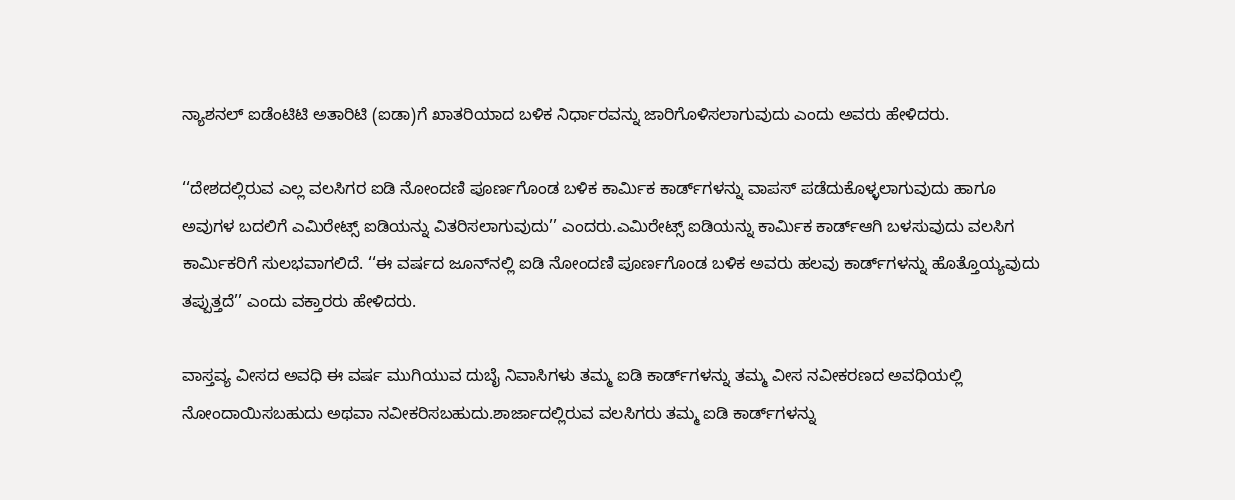ನ್ಯಾಶನಲ್ ಐಡೆಂಟಿಟಿ ಅತಾರಿಟಿ (ಐಡಾ)ಗೆ ಖಾತರಿಯಾದ ಬಳಿಕ ನಿರ್ಧಾರವನ್ನು ಜಾರಿಗೊಳಿಸಲಾಗುವುದು ಎಂದು ಅವರು ಹೇಳಿದರು.

‘‘ದೇಶದಲ್ಲಿರುವ ಎಲ್ಲ ವಲಸಿಗರ ಐಡಿ ನೋಂದಣಿ ಪೂರ್ಣಗೊಂಡ ಬಳಿಕ ಕಾರ್ಮಿಕ ಕಾರ್ಡ್‌ಗಳನ್ನು ವಾಪಸ್ ಪಡೆದುಕೊಳ್ಳಲಾಗುವುದು ಹಾಗೂ ಅವುಗಳ ಬದಲಿಗೆ ಎಮಿರೇಟ್ಸ್ ಐಡಿಯನ್ನು ವಿತರಿಸಲಾಗುವುದು’’ ಎಂದರು.ಎಮಿರೇಟ್ಸ್ ಐಡಿಯನ್ನು ಕಾರ್ಮಿಕ ಕಾರ್ಡ್‌ಆಗಿ ಬಳಸುವುದು ವಲಸಿಗ ಕಾರ್ಮಿಕರಿಗೆ ಸುಲಭವಾಗಲಿದೆ. ‘‘ಈ ವರ್ಷದ ಜೂನ್‌ನಲ್ಲಿ ಐಡಿ ನೋಂದಣಿ ಪೂರ್ಣಗೊಂಡ ಬಳಿಕ ಅವರು ಹಲವು ಕಾರ್ಡ್‌ಗಳನ್ನು ಹೊತ್ತೊಯ್ಯವುದು ತಪ್ಪುತ್ತದೆ’’ ಎಂದು ವಕ್ತಾರರು ಹೇಳಿದರು.

ವಾಸ್ತವ್ಯ ವೀಸದ ಅವಧಿ ಈ ವರ್ಷ ಮುಗಿಯುವ ದುಬೈ ನಿವಾಸಿಗಳು ತಮ್ಮ ಐಡಿ ಕಾರ್ಡ್‌ಗಳನ್ನು ತಮ್ಮ ವೀಸ ನವೀಕರಣದ ಅವಧಿಯಲ್ಲಿ ನೋಂದಾಯಿಸಬಹುದು ಅಥವಾ ನವೀಕರಿಸಬಹುದು.ಶಾರ್ಜಾದಲ್ಲಿರುವ ವಲಸಿಗರು ತಮ್ಮ ಐಡಿ ಕಾರ್ಡ್‌ಗಳನ್ನು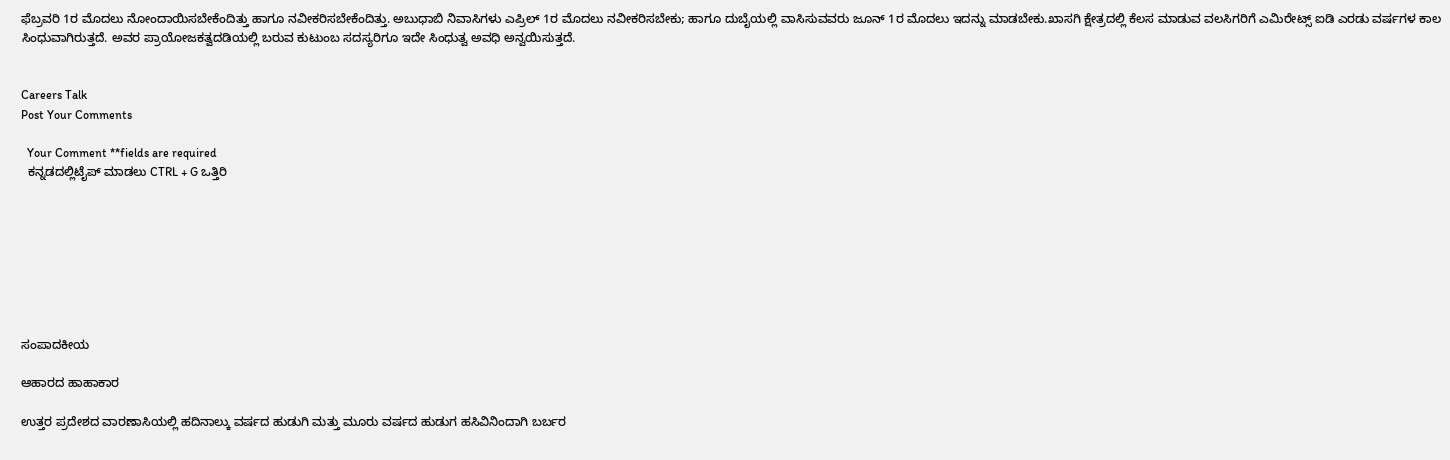ಫೆಬ್ರವರಿ 1ರ ಮೊದಲು ನೋಂದಾಯಿಸಬೇಕೆಂದಿತ್ತು ಹಾಗೂ ನವೀಕರಿಸಬೇಕೆಂದಿತ್ತು. ಅಬುಧಾಬಿ ನಿವಾಸಿಗಳು ಎಪ್ರಿಲ್ 1ರ ಮೊದಲು ನವೀಕರಿಸಬೇಕು; ಹಾಗೂ ದುಬೈಯಲ್ಲಿ ವಾಸಿಸುವವರು ಜೂನ್ 1ರ ಮೊದಲು ಇದನ್ನು ಮಾಡಬೇಕು.ಖಾಸಗಿ ಕ್ಷೇತ್ರದಲ್ಲಿ ಕೆಲಸ ಮಾಡುವ ವಲಸಿಗರಿಗೆ ಎಮಿರೇಟ್ಸ್ ಐಡಿ ಎರಡು ವರ್ಷಗಳ ಕಾಲ ಸಿಂಧುವಾಗಿರುತ್ತದೆ. ಅವರ ಪ್ರಾಯೋಜಕತ್ವದಡಿಯಲ್ಲಿ ಬರುವ ಕುಟುಂಬ ಸದಸ್ಯರಿಗೂ ಇದೇ ಸಿಂಧುತ್ವ ಅವಧಿ ಅನ್ವಯಿಸುತ್ತದೆ.


Careers Talk
Post Your Comments

  Your Comment **fields are required
  ಕನ್ನಡದಲ್ಲಿಟೈಪ್ ಮಾಡಲು CTRL + G ಒತ್ತಿರಿ








ಸಂಪಾದಕೀಯ

ಆಹಾರದ ಹಾಹಾಕಾರ

ಉತ್ತರ ಪ್ರದೇಶದ ವಾರಣಾಸಿಯಲ್ಲಿ ಹದಿನಾಲ್ಕು ವರ್ಷದ ಹುಡುಗಿ ಮತ್ತು ಮೂರು ವರ್ಷದ ಹುಡುಗ ಹಸಿವಿನಿಂದಾಗಿ ಬರ್ಬರ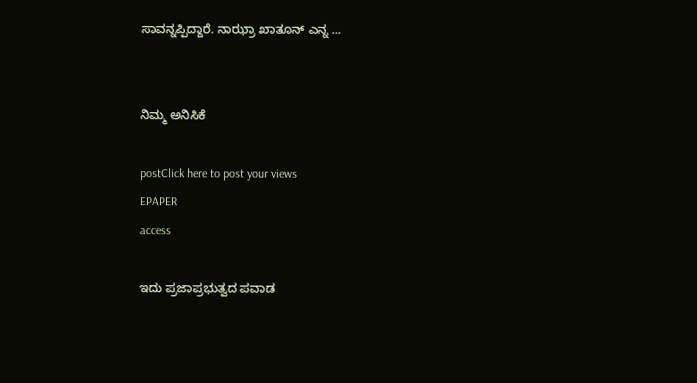ಸಾವನ್ನಪ್ಪಿದ್ದಾರೆ. ನಾಝ್ರಾ ಖಾತೂನ್ ಎನ್ನ ...


ನಿಮ್ಮ ಅನಿಸಿಕೆ

postClick here to post your views
EPAPER
access

ಇದು ಪ್ರಜಾಪ್ರಭುತ್ವದ ಪವಾಡ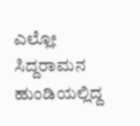ಎಲ್ಲೋ ಸಿದ್ದರಾಮನ ಹುಂಡಿಯಲ್ಲಿದ್ದ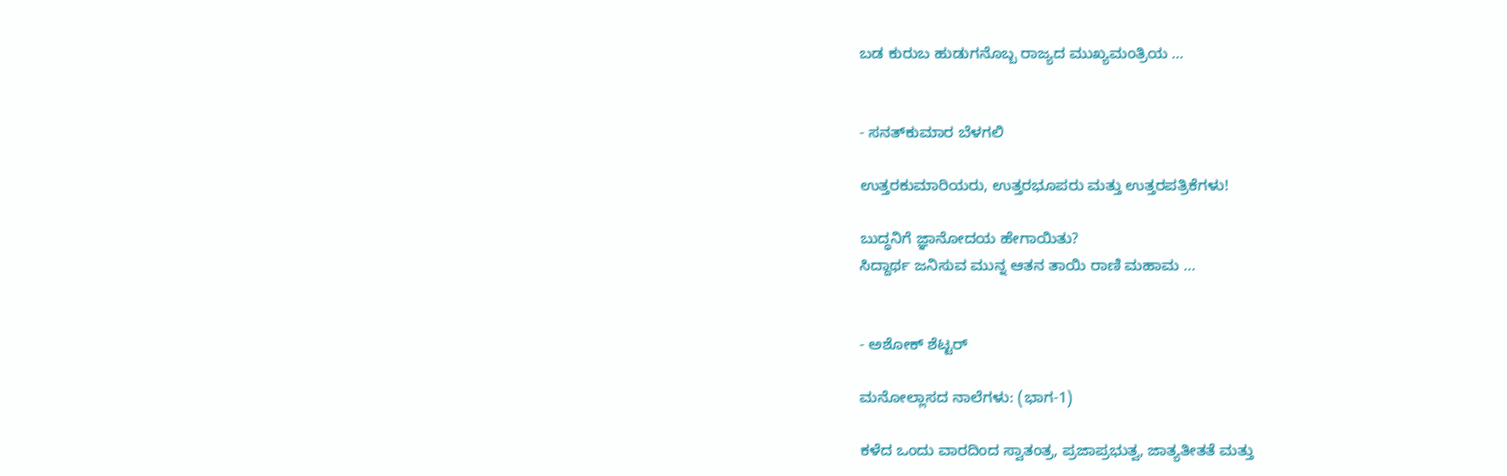ಬಡ ಕುರುಬ ಹುಡುಗನೊಬ್ಬ ರಾಜ್ಯದ ಮುಖ್ಯಮಂತ್ರಿಯ ...


- ಸನತ್‌ಕುಮಾರ ಬೆಳಗಲಿ

ಉತ್ತರಕುಮಾರಿಯರು, ಉತ್ತರಭೂಪರು ಮತ್ತು ಉತ್ತರಪತ್ರಿಕೆಗಳು!

ಬುದ್ಧನಿಗೆ ಜ್ಞಾನೋದಯ ಹೇಗಾಯಿತು?
ಸಿದ್ದಾರ್ಥ ಜನಿಸುವ ಮುನ್ನ ಆತನ ತಾಯಿ ರಾಣಿ ಮಹಾಮ ...


- ಅಶೋಕ್ ಶೆಟ್ಟರ್

ಮನೋಲ್ಲಾಸದ ನಾಲೆಗಳು: (ಭಾಗ-1)

ಕಳೆದ ಒಂದು ವಾರದಿಂದ ಸ್ವಾತಂತ್ರ, ಪ್ರಜಾಪ್ರಭುತ್ವ, ಜಾತ್ಯತೀತತೆ ಮತ್ತು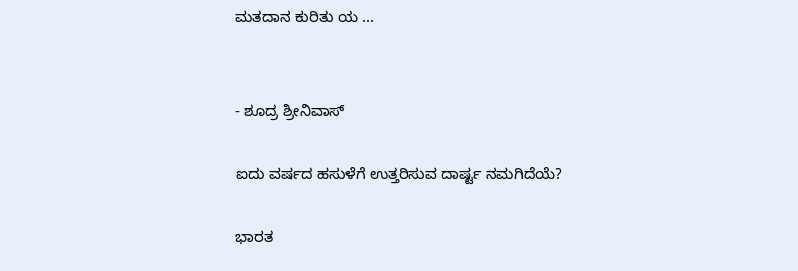ಮತದಾನ ಕುರಿತು ಯ ...


- ಶೂದ್ರ ಶ್ರೀನಿವಾಸ್

ಐದು ವರ್ಷದ ಹಸುಳೆಗೆ ಉತ್ತರಿಸುವ ದಾರ್ಷ್ಟ ನಮಗಿದೆಯೆ?

ಭಾರತ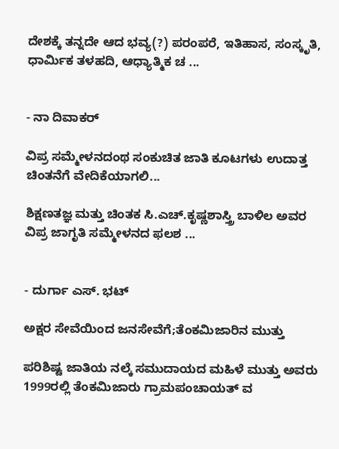ದೇಶಕ್ಕೆ ತನ್ನದೇ ಆದ ಭವ್ಯ(?) ಪರಂಪರೆ, ಇತಿಹಾಸ, ಸಂಸ್ಕೃತಿ, ಧಾರ್ಮಿಕ ತಳಹದಿ, ಆಧ್ಯಾತ್ಮಿಕ ಚ ...


- ನಾ ದಿವಾಕರ್

ವಿಪ್ರ ಸಮ್ಮೇಳನದಂಥ ಸಂಕುಚಿತ ಜಾತಿ ಕೂಟಗಳು ಉದಾತ್ತ ಚಿಂತನೆಗೆ ವೇದಿಕೆಯಾಗಲಿ...

ಶಿಕ್ಷಣತಜ್ಞ ಮತ್ತು ಚಿಂತಕ ಸಿ.ಎಚ್.ಕೃಷ್ಣಶಾಸ್ತ್ರಿ ಬಾಳಿಲ ಅವರ ವಿಪ್ರ ಜಾಗೃತಿ ಸಮ್ಮೇಳನದ ಫಲಶ ...


- ದುರ್ಗಾ ಎಸ್. ಭಟ್

ಅಕ್ಷರ ಸೇವೆಯಿಂದ ಜನಸೇವೆಗೆ;ತೆಂಕಮಿಜಾರಿನ ಮುತ್ತು

ಪರಿಶಿಷ್ಟ ಜಾತಿಯ ನಲ್ಕೆ ಸಮುದಾಯದ ಮಹಿಳೆ ಮುತ್ತು ಅವರು 1999ರಲ್ಲಿ ತೆಂಕಮಿಜಾರು ಗ್ರಾಮಪಂಚಾಯತ್ ವ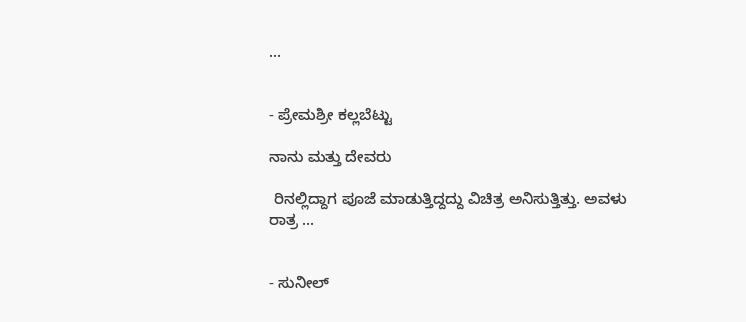...


- ಪ್ರೇಮಶ್ರೀ ಕಲ್ಲಬೆಟ್ಟು

ನಾನು ಮತ್ತು ದೇವರು

 ರಿನಲ್ಲಿದ್ದಾಗ ಪೂಜೆ ಮಾಡುತ್ತಿದ್ದದ್ದು ವಿಚಿತ್ರ ಅನಿಸುತ್ತಿತ್ತು. ಅವಳು ರಾತ್ರ ...


- ಸುನೀಲ್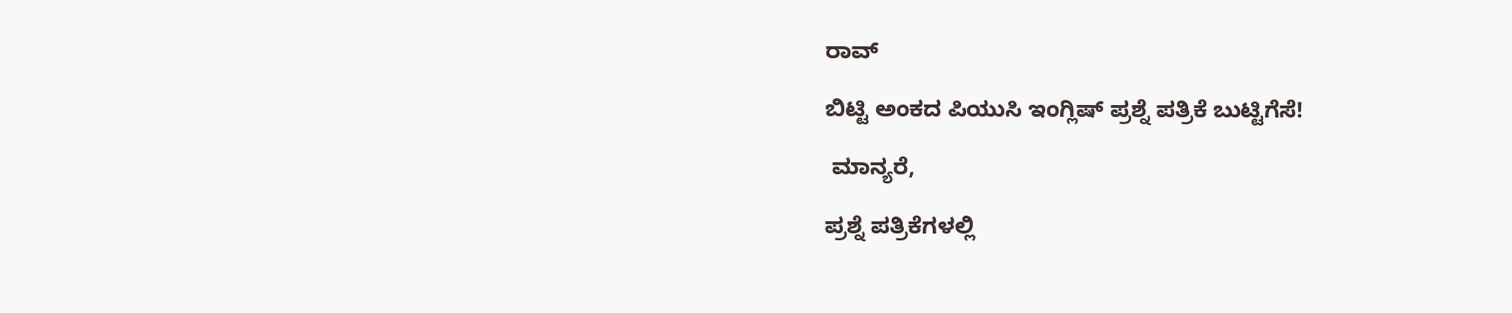ರಾವ್

ಬಿಟ್ಟಿ ಅಂಕದ ಪಿಯುಸಿ ಇಂಗ್ಲಿಷ್ ಪ್ರಶ್ನೆ ಪತ್ರಿಕೆ ಬುಟ್ಟಿಗೆಸೆ!

 ಮಾನ್ಯರೆ,

ಪ್ರಶ್ನೆ ಪತ್ರಿಕೆಗಳಲ್ಲಿ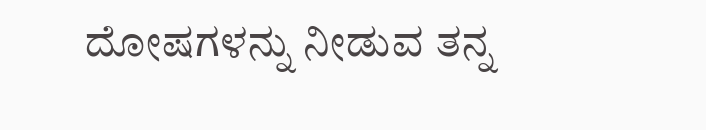ದೋಷಗಳನ್ನು ನೀಡುವ ತನ್ನ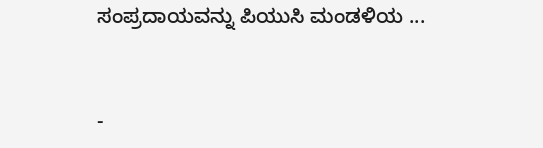ಸಂಪ್ರದಾಯವನ್ನು ಪಿಯುಸಿ ಮಂಡಳಿಯ ...


-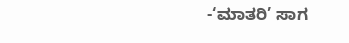-‘ಮಾತರಿ’ ಸಾಗ